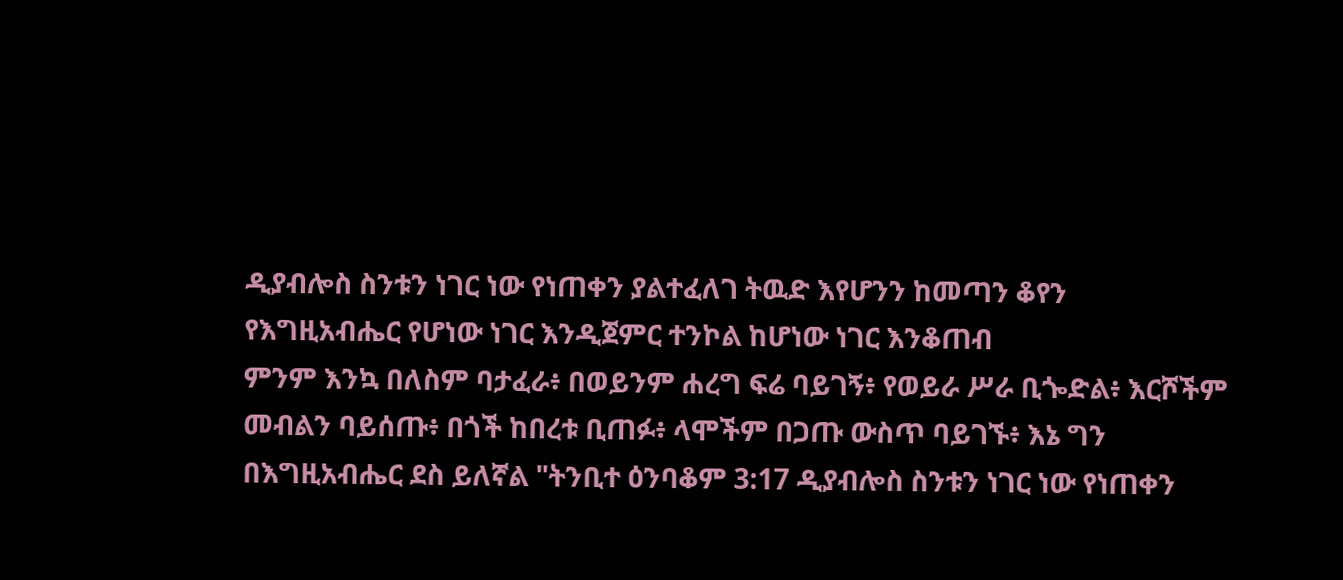ዲያብሎስ ስንቱን ነገር ነው የነጠቀን ያልተፈለገ ትዉድ እየሆንን ከመጣን ቆየን
የእግዚአብሔር የሆነው ነገር እንዲጀምር ተንኮል ከሆነው ነገር እንቆጠብ
ምንም እንኳ በለስም ባታፈራ፥ በወይንም ሐረግ ፍሬ ባይገኝ፥ የወይራ ሥራ ቢጐድል፥ እርሾችም መብልን ባይሰጡ፥ በጎች ከበረቱ ቢጠፉ፥ ላሞችም በጋጡ ውስጥ ባይገኙ፥ እኔ ግን በእግዚአብሔር ደስ ይለኛል "ትንቢተ ዕንባቆም 3:17 ዲያብሎስ ስንቱን ነገር ነው የነጠቀን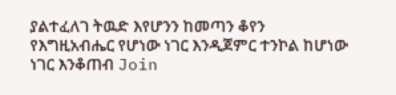ያልተፈለገ ትዉድ እየሆንን ከመጣን ቆየን
የእግዚአብሔር የሆነው ነገር እንዲጀምር ተንኮል ከሆነው ነገር እንቆጠብ Join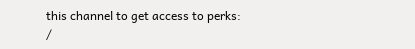this channel to get access to perks:
/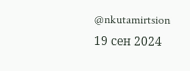@nkutamirtsion
19 сен 2024